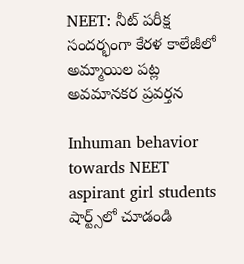NEET: నీట్ పరీక్ష సందర్భంగా కేరళ కాలేజీలో అమ్మాయిల పట్ల అవమానకర ప్రవర్తన

Inhuman behavior towards NEET aspirant girl students
షార్ట్స్‌లో చూడండి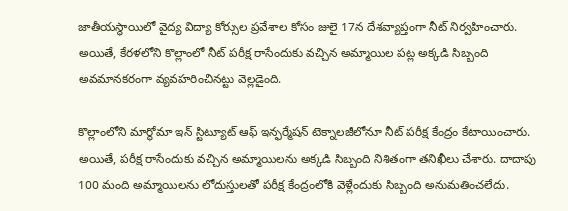జాతీయస్థాయిలో వైద్య విద్యా కోర్సుల ప్రవేశాల కోసం జులై 17న దేశవ్యాప్తంగా నీట్ నిర్వహించారు. అయితే, కేరళలోని కొల్లాంలో నీట్ పరీక్ష రాసేందుకు వచ్చిన అమ్మాయిల పట్ల అక్కడి సిబ్బంది అవమానకరంగా వ్యవహరించినట్టు వెల్లడైంది.

కొల్లాంలోని మార్థోమా ఇన్ స్టిట్యూట్ ఆఫ్ ఇన్ఫర్మేషన్ టెక్నాలజీలోనూ నీట్ పరీక్ష కేంద్రం కేటాయించారు. అయితే, పరీక్ష రాసేందుకు వచ్చిన అమ్మాయిలను అక్కడి సిబ్బంది నిశితంగా తనిఖీలు చేశారు. దాదాపు 100 మంది అమ్మాయిలను లోదుస్తులతో పరీక్ష కేంద్రంలోకి వెళ్లేందుకు సిబ్బంది అనుమతించలేదు.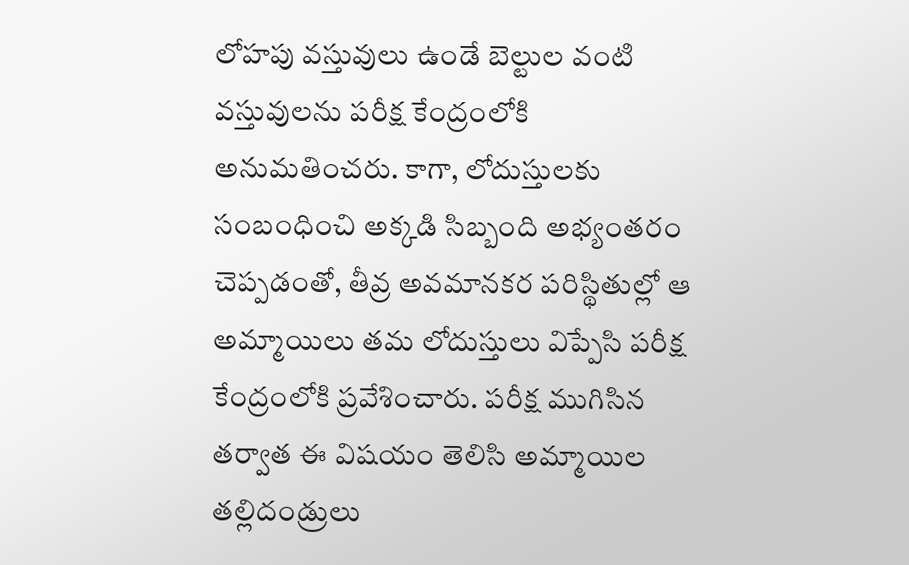లోహపు వస్తువులు ఉండే బెల్టుల వంటి వస్తువులను పరీక్ష కేంద్రంలోకి అనుమతించరు. కాగా, లోదుస్తులకు సంబంధించి అక్కడి సిబ్బంది అభ్యంతరం చెప్పడంతో, తీవ్ర అవమానకర పరిస్థితుల్లో ఆ అమ్మాయిలు తమ లోదుస్తులు విప్పేసి పరీక్ష కేంద్రంలోకి ప్రవేశించారు. పరీక్ష ముగిసిన తర్వాత ఈ విషయం తెలిసి అమ్మాయిల తల్లిదండ్రులు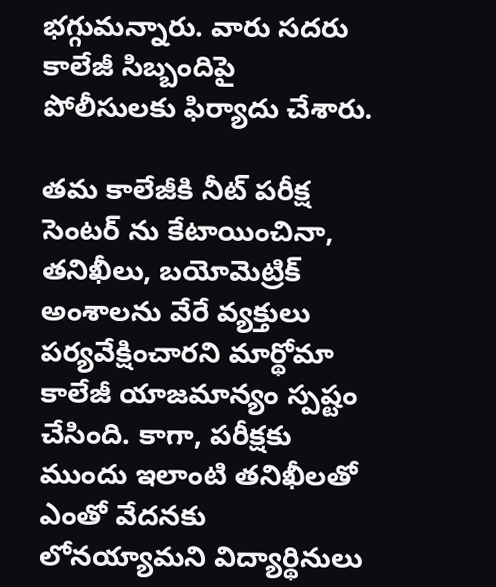భగ్గుమన్నారు. వారు సదరు కాలేజీ సిబ్బందిపై పోలీసులకు ఫిర్యాదు చేశారు.

తమ కాలేజీకి నీట్ పరీక్ష సెంటర్ ను కేటాయించినా, తనిఖీలు, బయోమెట్రిక్ అంశాలను వేరే వ్యక్తులు పర్యవేక్షించారని మార్థోమా కాలేజీ యాజమాన్యం స్పష్టం చేసింది. కాగా, పరీక్షకు ముందు ఇలాంటి తనిఖీలతో ఎంతో వేదనకు లోనయ్యామని విద్యార్థినులు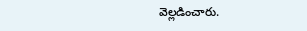వెల్లడించారు.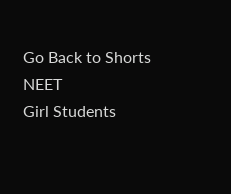Go Back to Shorts
NEET
Girl Students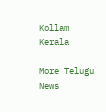Kollam
Kerala

More Telugu News